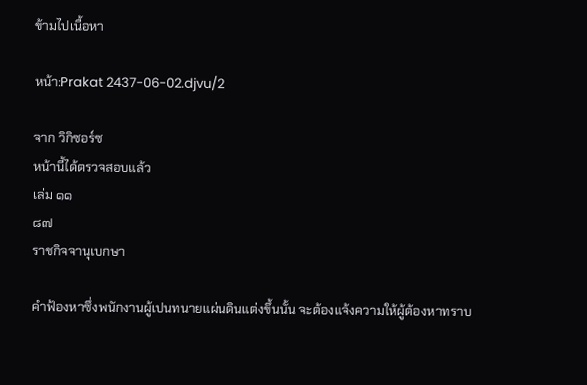ข้ามไปเนื้อหา

หน้า:Prakat 2437-06-02.djvu/2

จาก วิกิซอร์ซ
หน้านี้ได้ตรวจสอบแล้ว
เล่ม ๑๑
๘๗
ราชกิจจานุเบกษา

คำฟ้องหาซึ่งพนักงานผู้เปนทนายแผ่นดินแต่งขึ้นนั้น จะต้องแจ้งความให้ผู้ต้องหาทราบ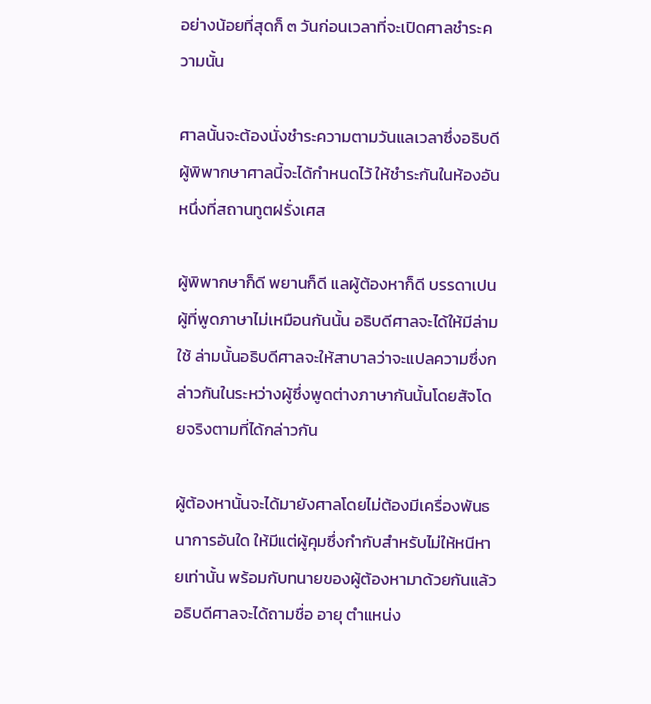อย่างน้อยที่สุดก็ ๓ วันก่อนเวลาที่จะเปิดศาลชำระความนั้น

ศาลนั้นจะต้องนั่งชำระความตามวันแลเวลาซึ่งอธิบดีผู้พิพากษาศาลนี้จะได้กำหนดไว้ ให้ชำระกันในห้องอันหนึ่งที่สถานทูตฝรั่งเศส

ผู้พิพากษาก็ดี พยานก็ดี แลผู้ต้องหาก็ดี บรรดาเปนผู้ที่พูดภาษาไม่เหมือนกันนั้น อธิบดีศาลจะได้ให้มีล่ามใช้ ล่ามนั้นอธิบดีศาลจะให้สาบาลว่าจะแปลความซึ่งกล่าวกันในระหว่างผู้ซึ่งพูดต่างภาษากันนั้นโดยสัจโดยจริงตามที่ได้กล่าวกัน

ผู้ต้องหานั้นจะได้มายังศาลโดยไม่ต้องมีเครื่องพันธนาการอันใด ให้มีแต่ผู้คุมซึ่งกำกับสำหรับไม่ให้หนีหายเท่านั้น พร้อมกับทนายของผู้ต้องหามาด้วยกันแล้ว อธิบดีศาลจะได้ถามชื่อ อายุ ตำแหน่ง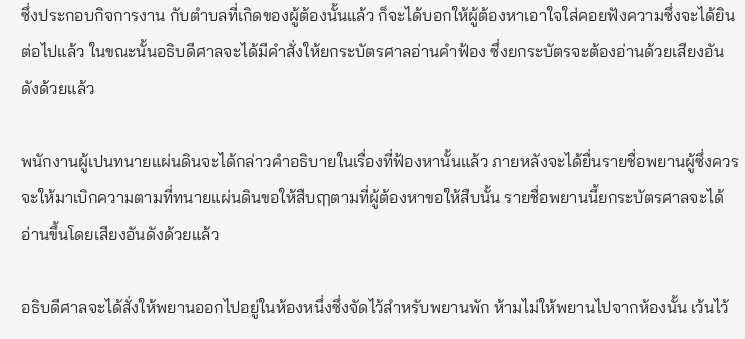ซึ่งประกอบกิจการงาน กับตำบลที่เกิดของผู้ต้องนั้นแล้ว ก็จะได้บอกให้ผู้ต้องหาเอาใจใส่คอยฟังความซึ่งจะได้ยินต่อไปแล้ว ในขณะนั้นอธิบดีศาลจะได้มีคำสั่งให้ยกระบัตรศาลอ่านคำฟ้อง ซึ่งยกระบัตรจะต้องอ่านด้วยเสียงอันดังด้วยแล้ว

พนักงานผู้เปนทนายแผ่นดินจะได้กล่าวคำอธิบายในเรื่องที่ฟ้องหานั้นแล้ว ภายหลังจะได้ยื่นรายชื่อพยานผู้ซึ่งควรจะให้มาเบิกความตามที่ทนายแผ่นดินขอให้สืบฤๅตามที่ผู้ต้องหาขอให้สืบนั้น รายชื่อพยานนี้ยกระบัตรศาลจะได้อ่านขึ้นโดยเสียงอันดังด้วยแล้ว

อธิบดีศาลจะได้สั่งให้พยานออกไปอยู่ในห้องหนึ่งซึ่งจัดไว้สำหรับพยานพัก ห้ามไม่ให้พยานไปจากห้องนั้น เว้นไว้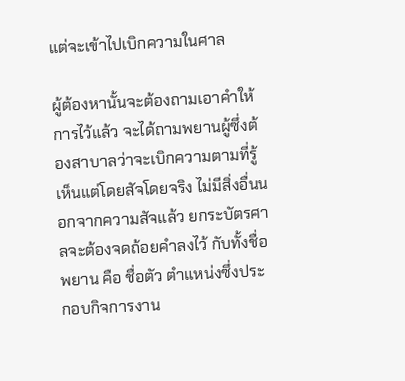แต่จะเข้าไปเบิกความในศาล

ผู้ต้องหานั้นจะต้องถามเอาคำให้การไว้แล้ว จะได้ถามพยานผู้ซึ่งต้องสาบาลว่าจะเบิกความตามที่รู้เห็นแต่โดยสัจโดยจริง ไม่มีสิ่งอื่นนอกจากความสัจแล้ว ยกระบัตรศาลจะต้องจดถ้อยคำลงไว้ กับทั้งชื่อพยาน คือ ชื่อตัว ตำแหน่งซึ่งประกอบกิจการงาน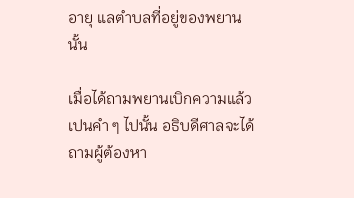อายุ แลตำบลที่อยู่ของพยานนั้น

เมื่อได้ถามพยานเบิกความแล้วเปนคำ ๆ ไปนั้น อธิบดีศาลจะได้ถามผู้ต้องหา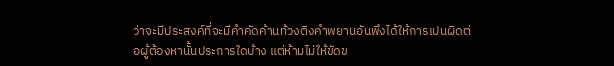ว่าจะมีประสงค์ที่จะมีคำคัดค้านท้วงติงคำพยานอันพึงได้ให้การเปนผิดต่อผู้ต้องหานั้นประการใดบ้าง แต่ห้ามไม่ให้ขัดข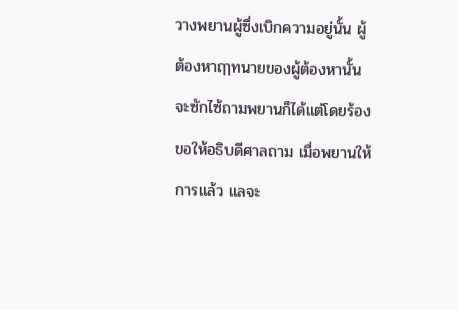วางพยานผู้ซึ่งเบิกความอยู่นั้น ผู้ต้องหาฤๅทนายของผู้ต้องหานั้นจะซักไซ้ถามพยานก็ได้แต่โดยร้องขอให้อธิบดีศาลถาม เมื่อพยานให้การแล้ว แลจะ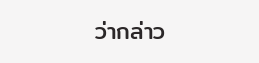ว่ากล่าว